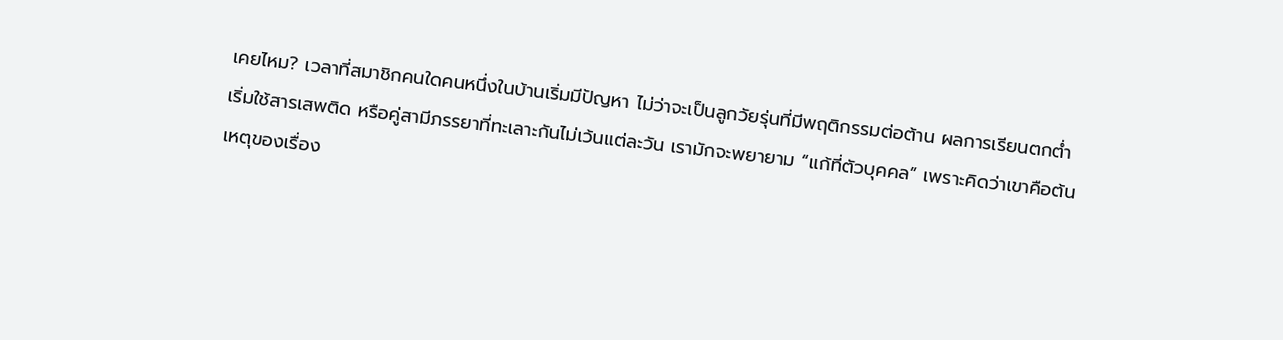เคยไหม? เวลาที่สมาชิกคนใดคนหนึ่งในบ้านเริ่มมีปัญหา ไม่ว่าจะเป็นลูกวัยรุ่นที่มีพฤติกรรมต่อต้าน ผลการเรียนตกต่ำ
เริ่มใช้สารเสพติด หรือคู่สามีภรรยาที่ทะเลาะกันไม่เว้นแต่ละวัน เรามักจะพยายาม “แก้ที่ตัวบุคคล” เพราะคิดว่าเขาคือต้นเหตุของเรื่อง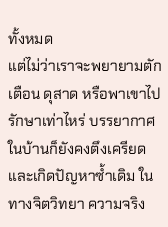ทั้งหมด
แต่ไม่ว่าเราจะพยายามตักเตือน ดุสาด หรือพาเขาไปรักษาเท่าไหร่ บรรยากาศในบ้านก็ยังคงตึงเครียดและเกิดปัญหาซ้ำเดิม ในทางจิตวิทยา ความจริง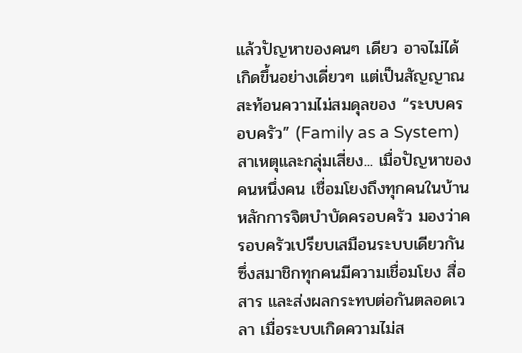แล้วปัญหาของคนๆ เดียว อาจไม่ได้เกิดขึ้นอย่างเดี่ยวๆ แต่เป็นสัญญาณสะท้อนความไม่สมดุลของ “ระบบครอบครัว” (Family as a System)
สาเหตุและกลุ่มเสี่ยง... เมื่อปัญหาของคนหนึ่งคน เชื่อมโยงถึงทุกคนในบ้าน
หลักการจิตบำบัดครอบครัว มองว่าครอบครัวเปรียบเสมือนระบบเดียวกัน ซึ่งสมาชิกทุกคนมีความเชื่อมโยง สื่อสาร และส่งผลกระทบต่อกันตลอดเวลา เมื่อระบบเกิดความไม่ส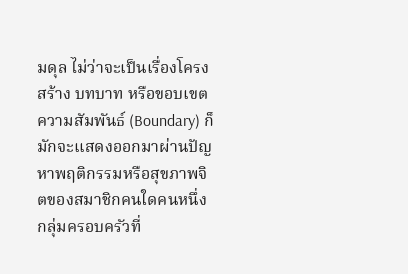มดุล ไม่ว่าจะเป็นเรื่องโครงสร้าง บทบาท หรือขอบเขตความสัมพันธ์ (Boundary) ก็มักจะแสดงออกมาผ่านปัญหาพฤติกรรมหรือสุขภาพจิตของสมาชิกคนใดคนหนึ่ง
กลุ่มครอบครัวที่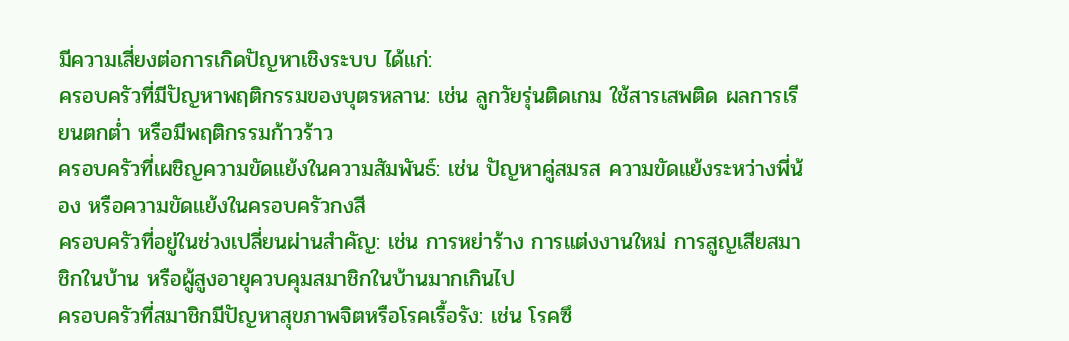มีความเสี่ยงต่อการเกิดปัญหาเชิงระบบ ได้แก่:
ครอบครัวที่มีปัญหาพฤติกรรมของบุตรหลาน: เช่น ลูกวัยรุ่นติดเกม ใช้สารเสพติด ผลการเรียนตกต่ำ หรือมีพฤติกรรมก้าวร้าว
ครอบครัวที่เผชิญความขัดแย้งในความสัมพันธ์: เช่น ปัญหาคู่สมรส ความขัดแย้งระหว่างพี่น้อง หรือความขัดแย้งในครอบครัวกงสี
ครอบครัวที่อยู่ในช่วงเปลี่ยนผ่านสำคัญ: เช่น การหย่าร้าง การแต่งงานใหม่ การสูญเสียสมาชิกในบ้าน หรือผู้สูงอายุควบคุมสมาชิกในบ้านมากเกินไป
ครอบครัวที่สมาชิกมีปัญหาสุขภาพจิตหรือโรคเรื้อรัง: เช่น โรคซึ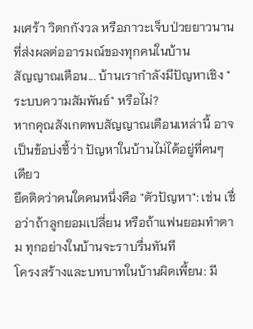มเศร้า วิตกกังวล หรือภาวะเจ็บป่วยยาวนานที่ส่งผลต่ออารมณ์ของทุกคนในบ้าน
สัญญาณเตือน... บ้านเรากำลังมีปัญหาเชิง "ระบบความสัมพันธ์" หรือไม่?
หากคุณสังเกตพบสัญญาณเตือนเหล่านี้ อาจเป็นข้อบ่งชี้ว่า ปัญหาในบ้านไม่ได้อยู่ที่คนๆ เดียว
ยึดติดว่าคนใดคนหนึ่งคือ "ตัวปัญหา": เช่น เชื่อว่าถ้าลูกยอมเปลี่ยน หรือถ้าแฟนยอมทำตาม ทุกอย่างในบ้านจะราบรื่นทันที
โครงสร้างและบทบาทในบ้านผิดเพี้ยน: มี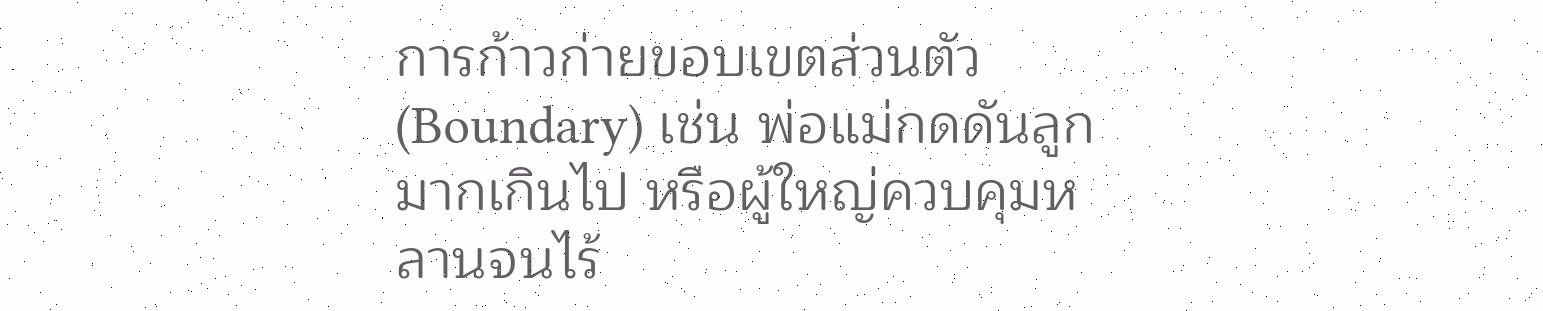การก้าวก่ายขอบเขตส่วนตัว (Boundary) เช่น พ่อแม่กดดันลูกมากเกินไป หรือผู้ใหญ่ควบคุมหลานจนไร้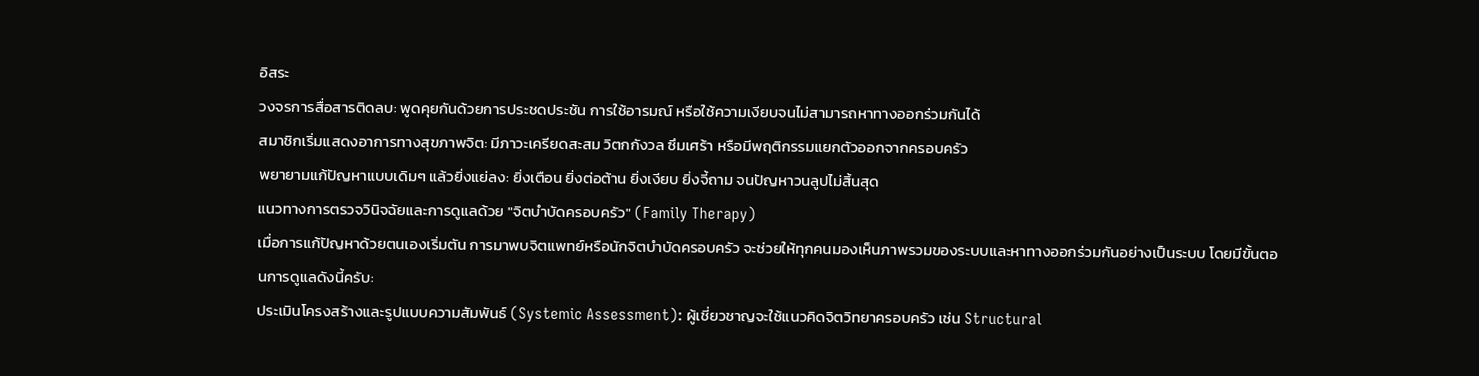อิสระ
วงจรการสื่อสารติดลบ: พูดคุยกันด้วยการประชดประชัน การใช้อารมณ์ หรือใช้ความเงียบจนไม่สามารถหาทางออกร่วมกันได้
สมาชิกเริ่มแสดงอาการทางสุขภาพจิต: มีภาวะเครียดสะสม วิตกกังวล ซึมเศร้า หรือมีพฤติกรรมแยกตัวออกจากครอบครัว
พยายามแก้ปัญหาแบบเดิมๆ แล้วยิ่งแย่ลง: ยิ่งเตือน ยิ่งต่อต้าน ยิ่งเงียบ ยิ่งจี้ถาม จนปัญหาวนลูปไม่สิ้นสุด
แนวทางการตรวจวินิจฉัยและการดูแลด้วย "จิตบำบัดครอบครัว" (Family Therapy)
เมื่อการแก้ปัญหาด้วยตนเองเริ่มตัน การมาพบจิตแพทย์หรือนักจิตบำบัดครอบครัว จะช่วยให้ทุกคนมองเห็นภาพรวมของระบบและหาทางออกร่วมกันอย่างเป็นระบบ โดยมีขั้นตอนการดูแลดังนี้ครับ:
ประเมินโครงสร้างและรูปแบบความสัมพันธ์ (Systemic Assessment): ผู้เชี่ยวชาญจะใช้แนวคิดจิตวิทยาครอบครัว เช่น Structural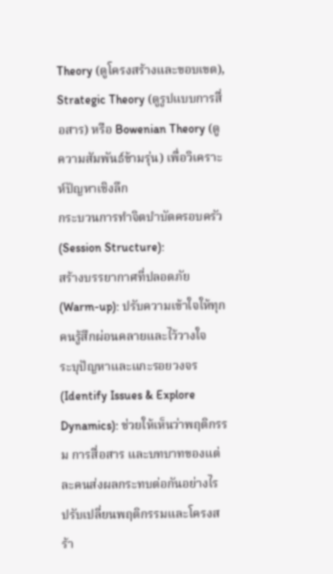Theory (ดูโครงสร้างและขอบเขต), Strategic Theory (ดูรูปแบบการสื่อสาร) หรือ Bowenian Theory (ดูความสัมพันธ์ข้ามรุ่น) เพื่อวิเคราะห์ปัญหาเชิงลึก
กระบวนการทำจิตบำบัดครอบครัว (Session Structure):
สร้างบรรยากาศที่ปลอดภัย (Warm-up): ปรับความเข้าใจให้ทุกคนรู้สึกผ่อนคลายและไว้วางใจ
ระบุปัญหาและแกะรอยวงจร (Identify Issues & Explore Dynamics): ช่วยให้เห็นว่าพฤติกรรม การสื่อสาร และบทบาทของแต่ละคนส่งผลกระทบต่อกันอย่างไร
ปรับเปลี่ยนพฤติกรรมและโครงสร้า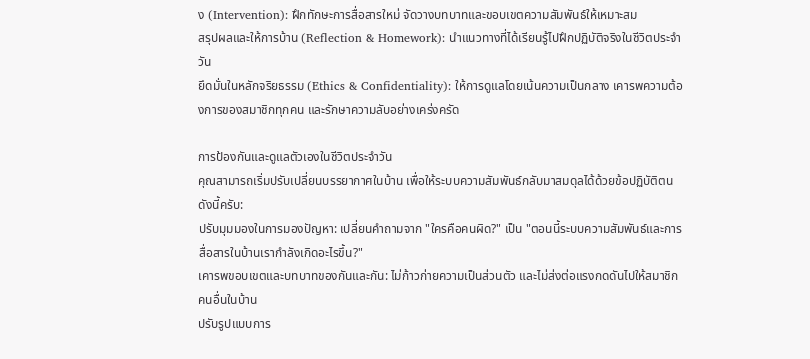ง (Intervention): ฝึกทักษะการสื่อสารใหม่ จัดวางบทบาทและขอบเขตความสัมพันธ์ให้เหมาะสม
สรุปผลและให้การบ้าน (Reflection & Homework): นำแนวทางที่ได้เรียนรู้ไปฝึกปฏิบัติจริงในชีวิตประจำวัน
ยึดมั่นในหลักจริยธรรม (Ethics & Confidentiality): ให้การดูแลโดยเน้นความเป็นกลาง เคารพความต้องการของสมาชิกทุกคน และรักษาความลับอย่างเคร่งครัด

การป้องกันและดูแลตัวเองในชีวิตประจำวัน
คุณสามารถเริ่มปรับเปลี่ยนบรรยากาศในบ้าน เพื่อให้ระบบความสัมพันธ์กลับมาสมดุลได้ด้วยข้อปฏิบัติตนดังนี้ครับ:
ปรับมุมมองในการมองปัญหา: เปลี่ยนคำถามจาก "ใครคือคนผิด?" เป็น "ตอนนี้ระบบความสัมพันธ์และการสื่อสารในบ้านเรากำลังเกิดอะไรขึ้น?"
เคารพขอบเขตและบทบาทของกันและกัน: ไม่ก้าวก่ายความเป็นส่วนตัว และไม่ส่งต่อแรงกดดันไปให้สมาชิกคนอื่นในบ้าน
ปรับรูปแบบการ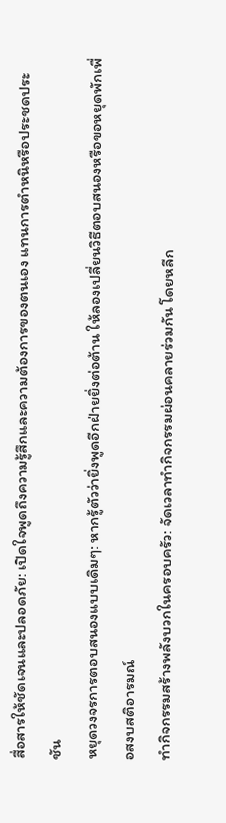สื่อสารให้ชัดเจนและปลอดภัย: เปิดใจพูดถึงความรู้สึกและความต้องการของตนเอง แทนการตำหนิหรือประชดประชัน
หยุดวงจรการตอบสนองแบบเดิมๆ: หากรู้ตัวว่ายิ่งพูดอีกฝ่ายยิ่งต่อต้าน ให้ลองเปลี่ยนวิธีตอบสนองหรือขอหยุดพักเพื่อสงบสติอารมณ์
ทำกิจกรรมสร้างพลังบวกในครอบครัว: จัดเวลาทำกิจกรรมผ่อนคลายร่วมกัน โดยหลีก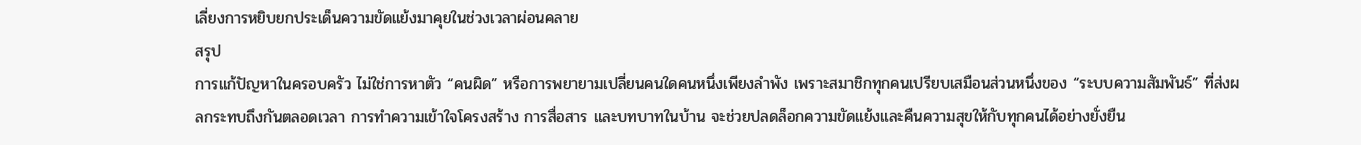เลี่ยงการหยิบยกประเด็นความขัดแย้งมาคุยในช่วงเวลาผ่อนคลาย
สรุป
การแก้ปัญหาในครอบครัว ไม่ใช่การหาตัว “คนผิด” หรือการพยายามเปลี่ยนคนใดคนหนึ่งเพียงลำพัง เพราะสมาชิกทุกคนเปรียบเสมือนส่วนหนึ่งของ “ระบบความสัมพันธ์” ที่ส่งผลกระทบถึงกันตลอดเวลา การทำความเข้าใจโครงสร้าง การสื่อสาร และบทบาทในบ้าน จะช่วยปลดล็อกความขัดแย้งและคืนความสุขให้กับทุกคนได้อย่างยั่งยืน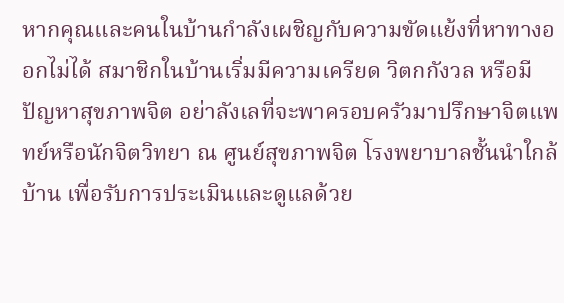หากคุณและคนในบ้านกำลังเผชิญกับความขัดแย้งที่หาทางออกไม่ได้ สมาชิกในบ้านเริ่มมีความเครียด วิตกกังวล หรือมีปัญหาสุขภาพจิต อย่าลังเลที่จะพาครอบครัวมาปรึกษาจิตแพทย์หรือนักจิตวิทยา ณ ศูนย์สุขภาพจิต โรงพยาบาลชั้นนำใกล้บ้าน เพื่อรับการประเมินและดูแลด้วย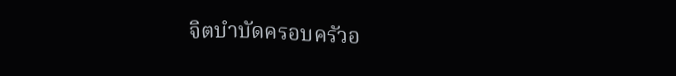จิตบำบัดครอบครัวอ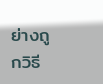ย่างถูกวิธี